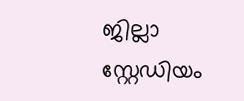ജില്ലാ സ്റ്റേഡിയം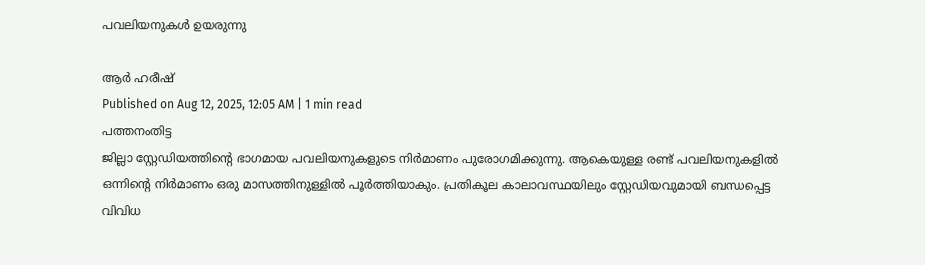പവലിയനുകൾ ഉയരുന്നു

ആർ ഹരീഷ്
Published on Aug 12, 2025, 12:05 AM | 1 min read
പത്തനംതിട്ട
ജില്ലാ സ്റ്റേഡിയത്തിന്റെ ഭാഗമായ പവലിയനുകളുടെ നിർമാണം പുരോഗമിക്കുന്നു. ആകെയുള്ള രണ്ട് പവലിയനുകളിൽ ഒന്നിന്റെ നിർമാണം ഒരു മാസത്തിനുള്ളിൽ പൂർത്തിയാകും. പ്രതികൂല കാലാവസ്ഥയിലും സ്റ്റേഡിയവുമായി ബന്ധപ്പെട്ട വിവിധ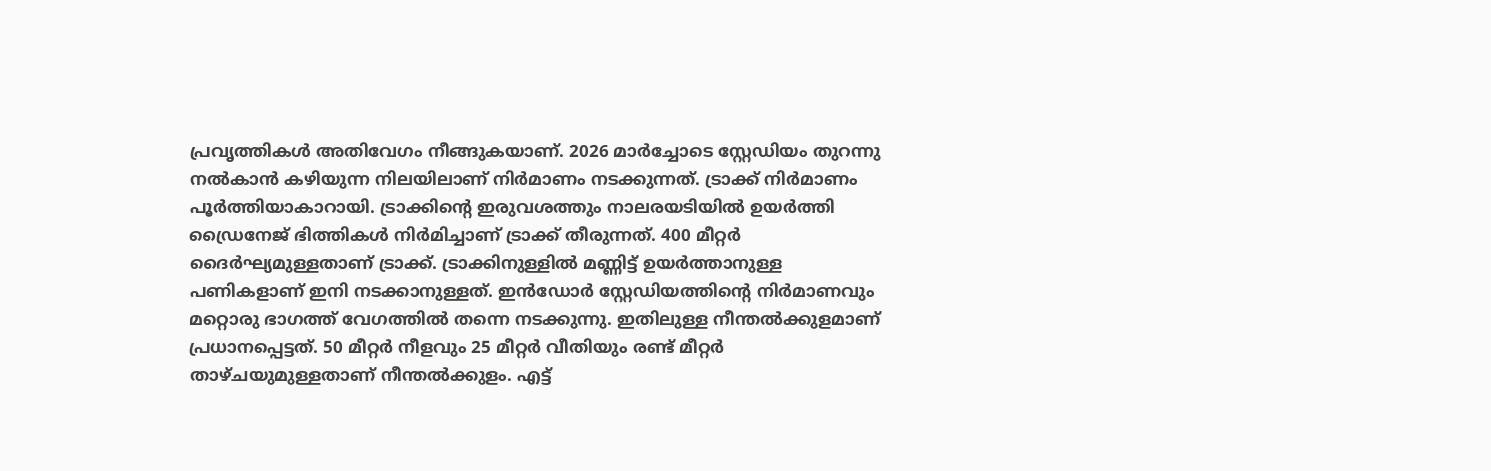പ്രവൃത്തികൾ അതിവേഗം നീങ്ങുകയാണ്. 2026 മാർച്ചോടെ സ്റ്റേഡിയം തുറന്നു നൽകാൻ കഴിയുന്ന നിലയിലാണ് നിർമാണം നടക്കുന്നത്. ട്രാക്ക് നിർമാണം പൂർത്തിയാകാറായി. ട്രാക്കിന്റെ ഇരുവശത്തും നാലരയടിയിൽ ഉയർത്തി ഡ്രൈനേജ് ഭിത്തികൾ നിർമിച്ചാണ് ട്രാക്ക് തീരുന്നത്. 400 മീറ്റർ ദൈർഘ്യമുള്ളതാണ് ട്രാക്ക്. ട്രാക്കിനുള്ളിൽ മണ്ണിട്ട് ഉയർത്താനുള്ള പണികളാണ് ഇനി നടക്കാനുള്ളത്. ഇൻഡോർ സ്റ്റേഡിയത്തിന്റെ നിർമാണവും മറ്റൊരു ഭാഗത്ത് വേഗത്തിൽ തന്നെ നടക്കുന്നു. ഇതിലുള്ള നീന്തൽക്കുളമാണ് പ്രധാനപ്പെട്ടത്. 50 മീറ്റർ നീളവും 25 മീറ്റർ വീതിയും രണ്ട് മീറ്റർ താഴ്ചയുമുള്ളതാണ് നീന്തൽക്കുളം. എട്ട്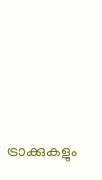ട്രാക്കുകളും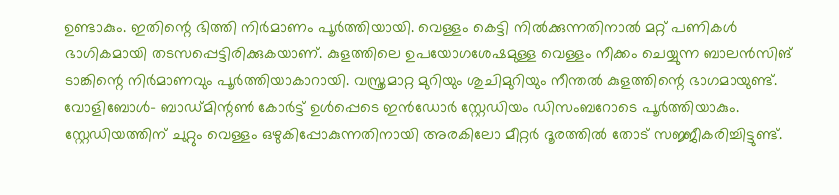ഉണ്ടാകും. ഇതിന്റെ ഭിത്തി നിർമാണം പൂർത്തിയായി. വെള്ളം കെട്ടി നിൽക്കുന്നതിനാൽ മറ്റ് പണികൾ ഭാഗികമായി തടസപ്പെട്ടിരിക്കുകയാണ്. കുളത്തിലെ ഉപയോഗശേഷമുള്ള വെള്ളം നീക്കം ചെയ്യുന്ന ബാലൻസിങ് ടാങ്കിന്റെ നിർമാണവും പൂർത്തിയാകാറായി. വസ്ത്രമാറ്റ മുറിയും ശുചിമുറിയും നീന്തൽ കുളത്തിന്റെ ഭാഗമായുണ്ട്. വോളിബോൾ– ബാഡ്മിന്റൺ കോർട്ട് ഉൾപ്പെടെ ഇൻഡോർ സ്റ്റേഡിയം ഡിസംബറോടെ പൂർത്തിയാകും. സ്റ്റേഡിയത്തിന് ചുറ്റും വെള്ളം ഒഴുകിപ്പോകുന്നതിനായി അരകിലോ മീറ്റർ ദൂരത്തിൽ തോട് സജ്ജീകരിച്ചിട്ടുണ്ട്.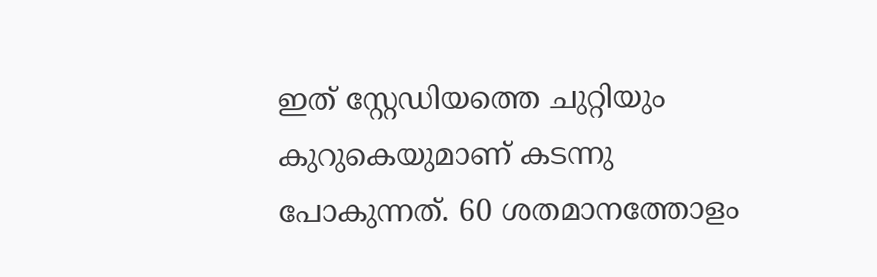ഇത് സ്റ്റേഡിയത്തെ ചുറ്റിയും കുറുകെയുമാണ് കടന്നു പോകുന്നത്. 60 ശതമാനത്തോളം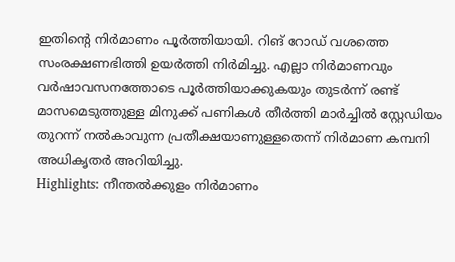ഇതിന്റെ നിർമാണം പൂർത്തിയായി. റിങ് റോഡ് വശത്തെ സംരക്ഷണഭിത്തി ഉയർത്തി നിർമിച്ചു. എല്ലാ നിർമാണവും വർഷാവസനത്തോടെ പൂർത്തിയാക്കുകയും തുടർന്ന് രണ്ട് മാസമെടുത്തുള്ള മിനുക്ക് പണികൾ തീർത്തി മാർച്ചിൽ സ്റ്റേഡിയം തുറന്ന് നൽകാവുന്ന പ്രതീക്ഷയാണുള്ളതെന്ന് നിർമാണ കമ്പനി അധികൃതർ അറിയിച്ചു.
Highlights: നീന്തൽക്കുളം നിർമാണം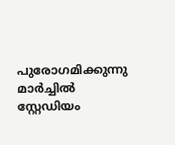പുരോഗമിക്കുന്നു
മാർച്ചിൽ സ്റ്റേഡിയം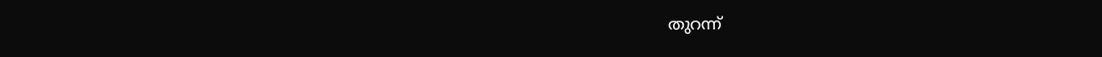തുറന്ന്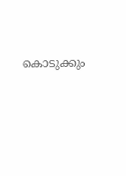കൊടുക്കും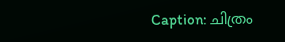Caption: ചിത്രം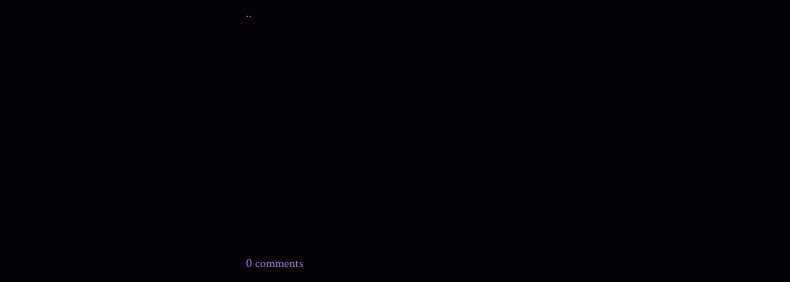..










0 comments